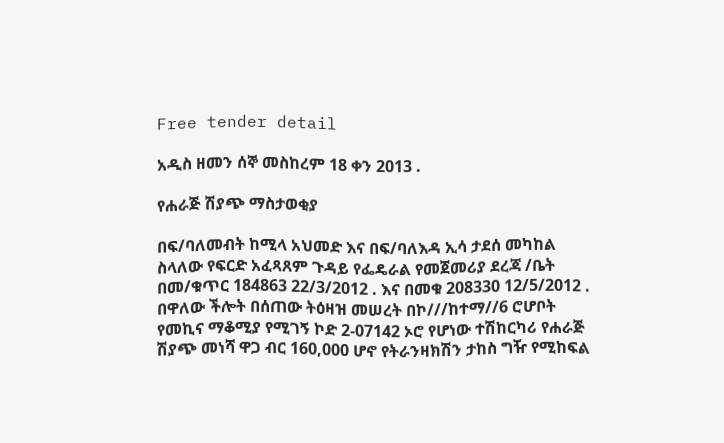Free tender detail

አዲስ ዘመን ሰኞ መስከረም 18 ቀን 2013 .

የሐራጅ ሽያጭ ማስታወቂያ

በፍ/ባለመብት ከሚላ አህመድ እና በፍ/ባለእዳ ኢሳ ታደሰ መካከል ስላለው የፍርድ አፈጻጸም ጉዳይ የፌዴራል የመጀመሪያ ደረጃ /ቤት በመ/ቁጥር 184863 22/3/2012 . እና በመቁ 208330 12/5/2012 . በዋለው ችሎት በሰጠው ትዕዛዝ መሠረት በኮ///ከተማ//6 ሮሆቦት የመኪና ማቆሚያ የሚገኝ ኮድ 2-07142 ኦሮ የሆነው ተሽከርካሪ የሐራጅ ሽያጭ መነሻ ዋጋ ብር 160,000 ሆኖ የትራንዛክሽን ታከስ ግዥ የሚከፍል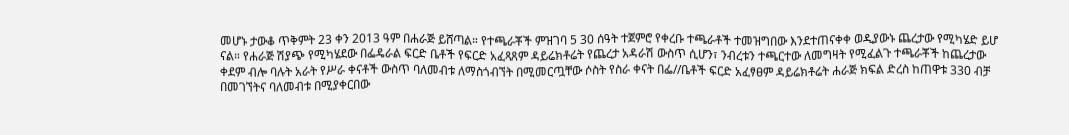መሆኑ ታውቆ ጥቅምት 23 ቀን 2013 ዓም በሐራጅ ይሸጣል። የተጫራቾች ምዝገባ 5 30 ሰዓት ተጀምሮ የቀረቡ ተጫራቶች ተመዝግበው እንደተጠናቀቀ ወዲያውኑ ጨረታው የሚካሄድ ይሆ ናል። የሐራጅ ሽያጭ የሚካሄደው በፌዴራል ፍርድ ቤቶች የፍርድ አፈጻጸም ዳይሬክቶሬት የጨረታ አዳራሽ ውስጥ ሲሆን፣ ንብረቱን ተጫርተው ለመግዛት የሚፈልጉ ተጫራቾች ከጨረታው ቀደም ብሎ ባሉት አራት የሥራ ቀናቶች ውስጥ ባለመብቱ ለማስጎብኘት በሚመርጧቸው ሶስት የስራ ቀናት በፌ//ቤቶች ፍርድ አፈፃፀም ዳይሬክቶሬት ሐራጅ ክፍል ድረስ ከጠዋቱ 330 ብቻ በመገኘትና ባለመብቱ በሚያቀርበው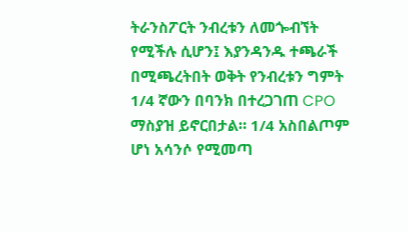ትራንስፖርት ንብረቱን ለመጐብኘት የሚችሉ ሲሆን፤ እያንዳንዱ ተጫራች በሚጫረትበት ወቅት የንብረቱን ግምት 1/4 ኛውን በባንክ በተረጋገጠ CPO ማስያዝ ይኖርበታል። 1/4 አስበልጦም ሆነ አሳንሶ የሚመጣ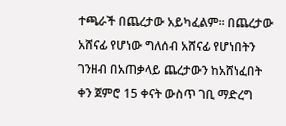ተጫራች በጨረታው አይካፈልም። በጨረታው አሸናፊ የሆነው ግለሰብ አሸናፊ የሆነበትን ገንዘብ በአጠቃላይ ጨረታውን ከአሸነፈበት ቀን ጀምሮ 15 ቀናት ውስጥ ገቢ ማድረግ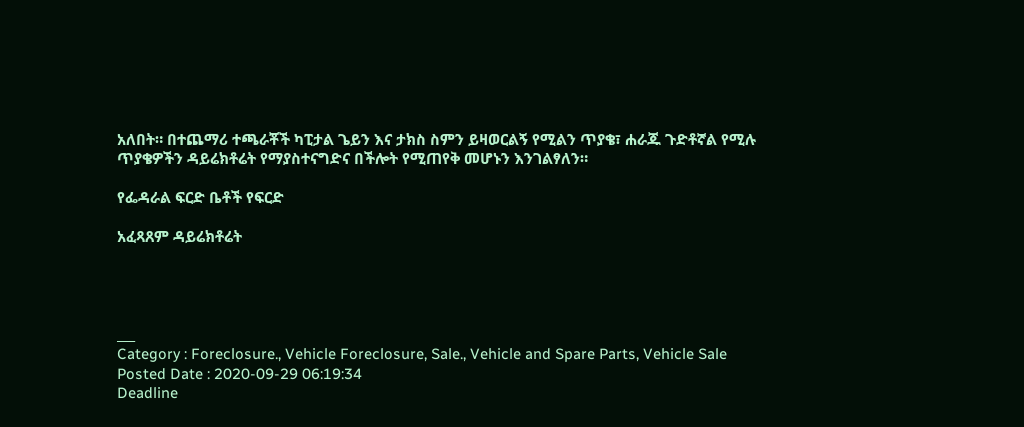አለበት። በተጨማሪ ተጫራቾች ካፒታል ጌይን እና ታክስ ስምን ይዛወርልኝ የሚልን ጥያቄ፣ ሐራጁ ጉድቶኛል የሚሉ ጥያቄዎችን ዳይሬክቶሬት የማያስተናግድና በችሎት የሚጠየቅ መሆኑን እንገልፃለን።

የፌዳራል ፍርድ ቤቶች የፍርድ

አፈጻጸም ዳይሬክቶሬት




___
Category : Foreclosure., Vehicle Foreclosure, Sale., Vehicle and Spare Parts, Vehicle Sale
Posted Date : 2020-09-29 06:19:34
Deadline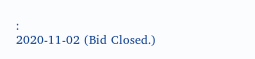:
2020-11-02 (Bid Closed.)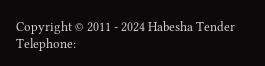Copyright © 2011 - 2024 Habesha Tender
Telephone: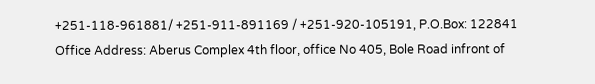+251-118-961881/ +251-911-891169 / +251-920-105191, P.O.Box: 122841
Office Address: Aberus Complex 4th floor, office No 405, Bole Road infront of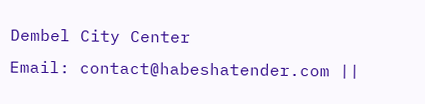Dembel City Center
Email: contact@habeshatender.com ||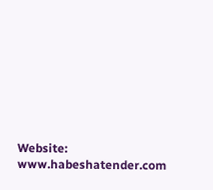Website: www.habeshatender.com